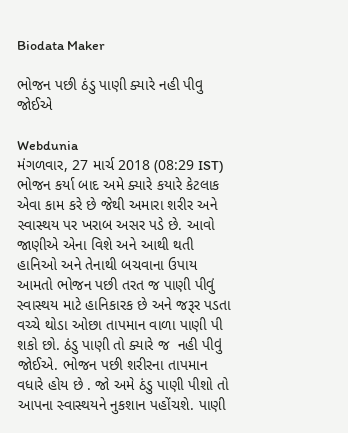Biodata Maker

ભોજન પછી ઠંડુ પાણી ક્યારે નહી પીવુ જોઈએ

Webdunia
મંગળવાર, 27 માર્ચ 2018 (08:29 IST)
ભોજન કર્યા બાદ અમે ક્યારે કયારે કેટલાક એવા કામ કરે છે જેથી અમારા શરીર અને સ્વાસ્થય પર ખરાબ અસર પડે છે. આવો જાણીએ એના વિશે અને આથી થતી હાનિઓ અને તેનાથી બચવાના ઉપાય આમતો ભોજન પછી તરત જ પાણી પીવું સ્વાસ્થય માટે હાનિકારક છે અને જરૂર પડતા વચ્ચે થોડા ઓછા તાપમાન વાળા પાણી પી શકો છો. ઠંડુ પાણી તો ક્યારે જ  નહી પીવું જોઈએ. ભોજન પછી શરીરના તાપમાન વધારે હોય છે . જો અમે ઠંડુ પાણી પીશો તો આપના સ્વાસ્થયને નુકશાન પહોંચશે. પાણી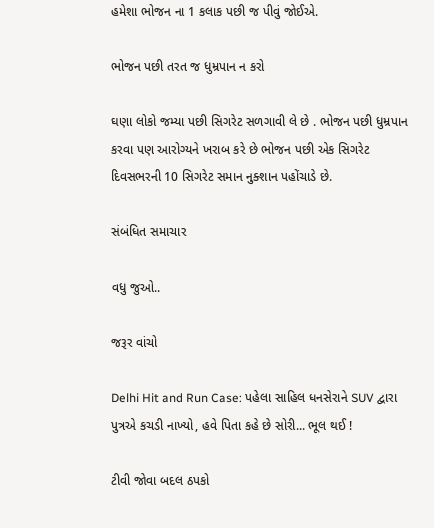હમેશા ભોજન ના 1 કલાક પછી જ પીવું જોઈએ.

ભોજન પછી તરત જ ધુમ્રપાન ન કરો

ઘણા લોકો જમ્યા પછી સિગરેટ સળગાવી લે છે . ભોજન પછી ધુમ્રપાન કરવા પણ આરોગ્યને ખરાબ કરે છે ભોજન પછી એક સિગરેટ દિવસભરની 10 સિગરેટ સમાન નુક્શાન પહોંચાડે છે.

સંબંધિત સમાચાર

વધુ જુઓ..

જરૂર વાંચો

Delhi Hit and Run Case: પહેલા સાહિલ ધનસેરાને SUV દ્વારા પુત્રએ કચડી નાખ્યો, હવે પિતા કહે છે સોરી... ભૂલ થઈ !

ટીવી જોવા બદલ ઠપકો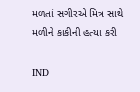મળતાં સગીરએ મિત્ર સાથે મળીને કાકીની હત્યા કરી

IND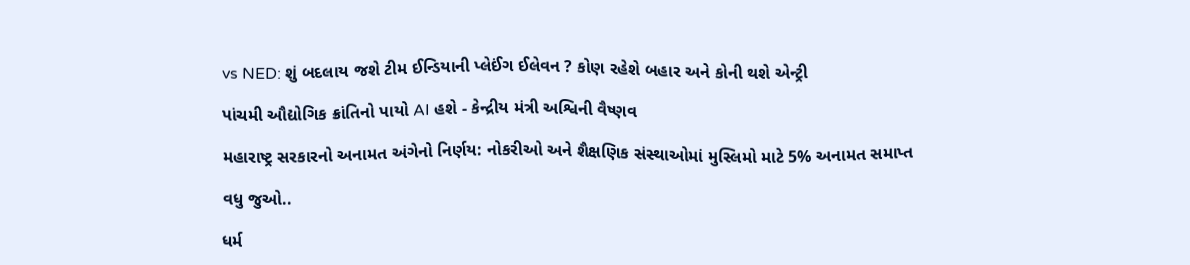vs NED: શું બદલાય જશે ટીમ ઈન્ડિયાની પ્લેઈંગ ઈલેવન ? કોણ રહેશે બહાર અને કોની થશે એન્ટ્રી

પાંચમી ઔદ્યોગિક ક્રાંતિનો પાયો AI હશે - કેન્દ્રીય મંત્રી અશ્વિની વૈષ્ણવ

મહારાષ્ટ્ર સરકારનો અનામત અંગેનો નિર્ણય: નોકરીઓ અને શૈક્ષણિક સંસ્થાઓમાં મુસ્લિમો માટે 5% અનામત સમાપ્ત

વધુ જુઓ..

ધર્મ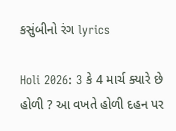કસુંબીનો રંગ lyrics

Holi 2026: 3 કે 4 માર્ચ ક્યારે છે હોળી ? આ વખતે હોળી દહન પર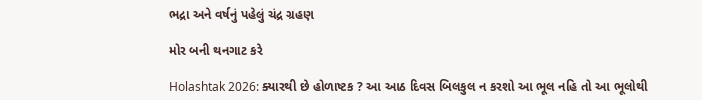ભદ્રા અને વર્ષનું પહેલું ચંદ્ર ગ્રહણ

મોર બની થનગાટ કરે

Holashtak 2026: ક્યારથી છે હોળાષ્ટક ? આ આઠ દિવસ બિલકુલ ન કરશો આ ભૂલ નહિ તો આ ભૂલોથી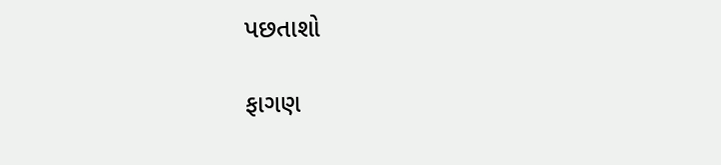પછતાશો

ફાગણ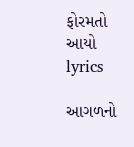ફોરમતો આયો lyrics

આગળનો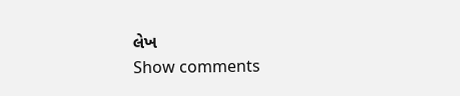લેખ
Show comments